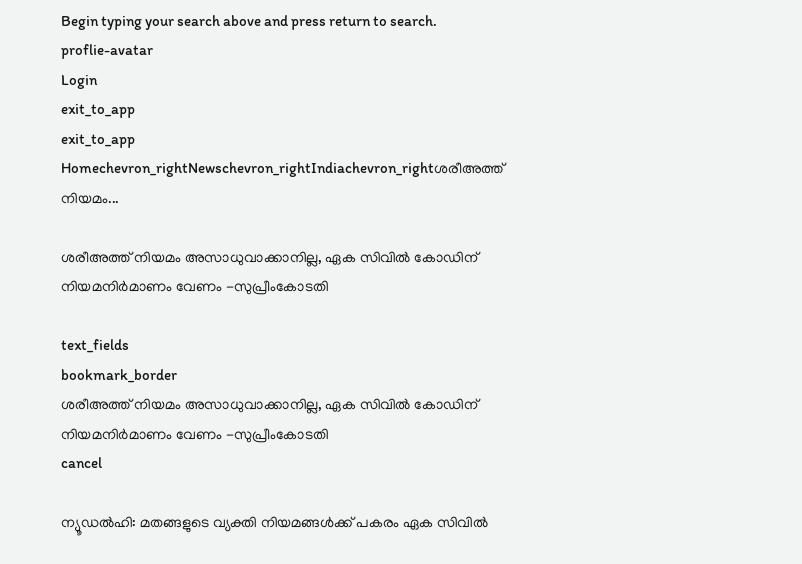Begin typing your search above and press return to search.
proflie-avatar
Login
exit_to_app
exit_to_app
Homechevron_rightNewschevron_rightIndiachevron_rightശരീഅത്ത് നിയമം...

ശരീഅത്ത് നിയമം അസാധുവാക്കാനില്ല, ഏക സിവിൽ കോഡിന് നിയമനിർമാണം വേണം -സുപ്രീംകോടതി

text_fields
bookmark_border
ശരീഅത്ത് നിയമം അസാധുവാക്കാനില്ല, ഏക സിവിൽ കോഡിന് നിയമനിർമാണം വേണം -സുപ്രീംകോടതി
cancel

ന്യൂഡൽഹി: മതങ്ങളുടെ വ്യക്തി നിയമങ്ങൾക്ക് പകരം ഏക സിവിൽ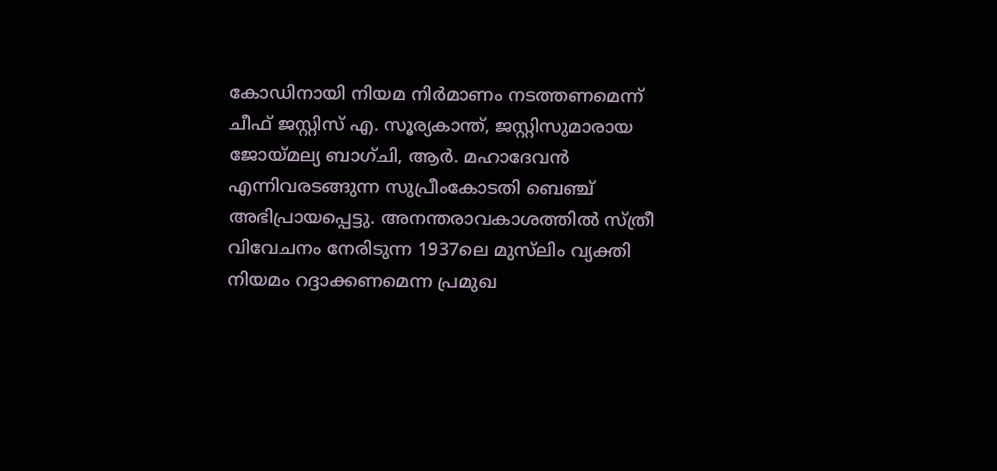കോഡിനായി നിയമ നിർമാണം നടത്തണമെന്ന് ചീഫ് ജസ്റ്റിസ് എ. സൂര്യകാന്ത്, ജസ്റ്റിസുമാരായ ജോയ്മല്യ ബാഗ്ചി, ആർ. മഹാദേവൻ എന്നിവരടങ്ങുന്ന സുപ്രീംകോടതി ബെഞ്ച് അഭിപ്രായപ്പെട്ടു. അനന്തരാവകാശത്തിൽ സ്ത്രീ വിവേചനം നേരിടുന്ന 1937ലെ മുസ്‍ലിം വ്യക്തി നിയമം റദ്ദാക്കണമെന്ന പ്രമുഖ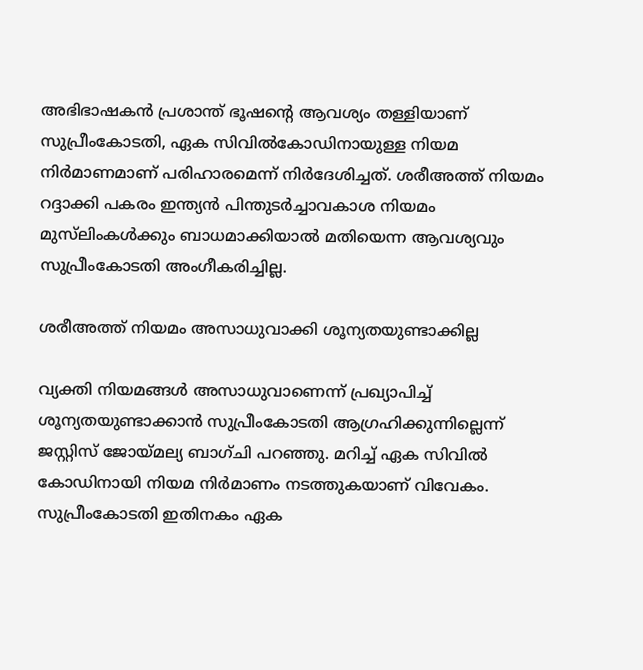അഭിഭാഷകൻ പ്രശാന്ത് ഭൂഷന്റെ ആവശ്യം തള്ളിയാണ് സുപ്രീംകോടതി, ഏക സിവിൽകോഡിനായുള്ള നിയമ നിർമാണമാണ് പരിഹാരമെന്ന് നിർദേശിച്ചത്. ശരീഅത്ത് നിയമം റദ്ദാക്കി പകരം ഇന്ത്യൻ പിന്തുടർച്ചാവകാശ നിയമം മുസ്‍ലിംകൾക്കും ബാധമാക്കിയാൽ മതിയെന്ന ആവശ്യവും സുപ്രീംകോടതി അംഗീകരിച്ചില്ല.

ശരീഅത്ത് നിയമം അസാധുവാക്കി ശൂന്യതയുണ്ടാക്കില്ല

വ്യക്തി നിയമങ്ങൾ അസാധുവാണെന്ന് പ്രഖ്യാപിച്ച് ശൂന്യതയുണ്ടാക്കാൻ സുപ്രീംകോടതി ആഗ്രഹിക്കുന്നില്ലെന്ന് ജസ്റ്റിസ് ജോയ്മല്യ ബാഗ്ചി പറഞ്ഞു. മറിച്ച് ഏക സിവിൽ കോഡിനായി നിയമ നിർമാണം നടത്തുകയാണ് വിവേകം. സുപ്രീംകോടതി ഇതിനകം ഏക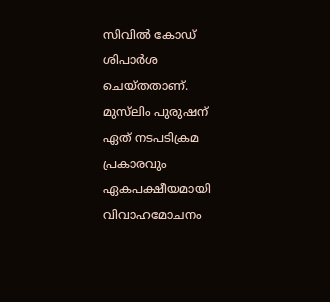സിവിൽ കോഡ് ശിപാർശ ചെയ്തതാണ്. മുസ്‍ലിം പുരുഷന് ഏത് നടപടിക്രമ പ്രകാരവും ഏകപക്ഷീയമായി വിവാഹമോചനം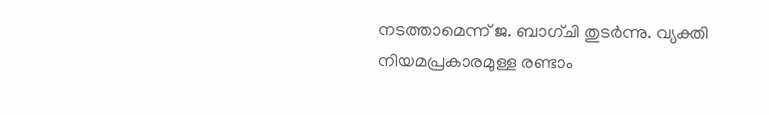നടത്താമെന്ന് ജ. ബാഗ്ചി തുടർന്നു. വ്യക്തി നിയമപ്രകാരമുള്ള രണ്ടാം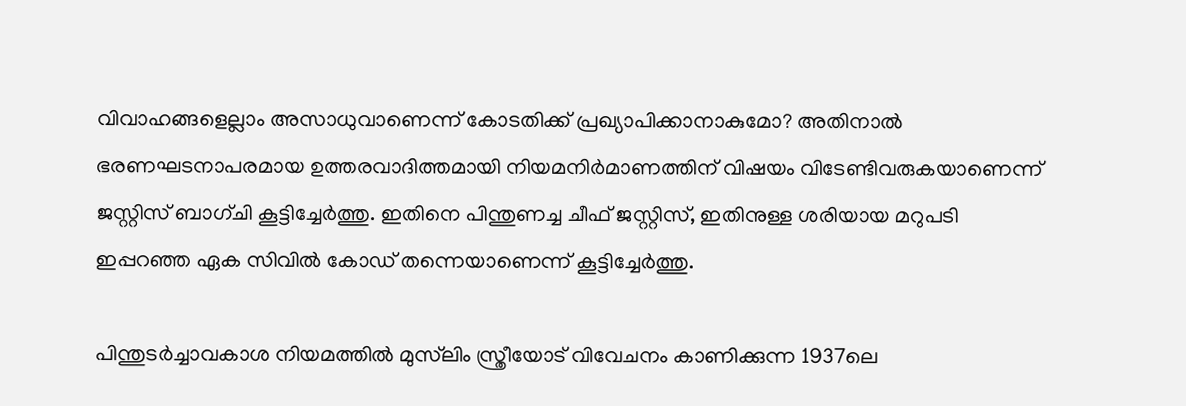വിവാഹങ്ങളെല്ലാം അസാധുവാണെന്ന് കോടതിക്ക് പ്രഖ്യാപിക്കാനാകുമോ? അതിനാൽ ഭരണഘടനാപരമായ ഉത്തരവാദിത്തമായി നിയമനിർമാണത്തിന് വിഷയം വിടേണ്ടിവരുകയാണെന്ന് ജസ്റ്റിസ് ബാഗ്ചി കൂട്ടിച്ചേർത്തു. ഇതിനെ പിന്തുണച്ച ചീഫ് ജസ്റ്റിസ്, ഇതിനുള്ള ശരിയായ മറുപടി ഇപ്പറഞ്ഞ ഏക സിവിൽ കോഡ് തന്നെയാണെന്ന് കൂട്ടിച്ചേർത്തു.

പിന്തുടർച്ചാവകാശ നിയമത്തിൽ മുസ്‍ലിം സ്ത്രീയോട് വിവേചനം കാണിക്കുന്ന 1937ലെ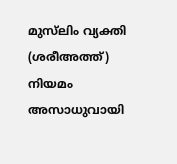മുസ്‍ലിം വ്യക്തി (ശരീഅത്ത്) നിയമം അസാധുവായി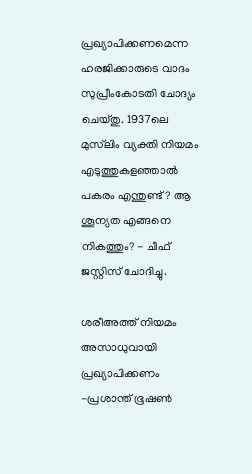പ്രഖ്യാപിക്കണമെന്ന ഹരജിക്കാരുടെ വാദം സുപ്രീംകോടതി ചോദ്യം ചെയ്തു. 1937ലെ മുസ്‍ലിം വ്യക്തി നിയമം എടുത്തുകളഞ്ഞാൽ പകരം എന്തുണ്ട്? ആ ശൂന്യത എങ്ങനെ നികത്തും? - ചീഫ് ജസ്റ്റിസ് ചോദിച്ചു.

ശരീഅത്ത് നിയമം അസാധുവായി പ്രഖ്യാപിക്കണം -പ്രശാന്ത് ഭൂഷൺ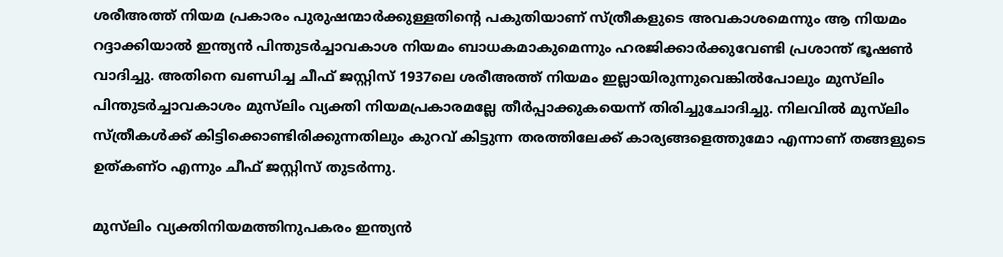ശരീഅത്ത് നിയമ പ്രകാരം പുരുഷന്മാർക്കുള്ളതിന്റെ പകുതിയാണ് സ്ത്രീകളുടെ അവകാശമെന്നും ആ നിയമം റദ്ദാക്കിയാൽ ഇന്ത്യൻ പിന്തുടർച്ചാവകാശ നിയമം ബാധകമാകുമെന്നും ഹരജിക്കാർക്കുവേണ്ടി പ്രശാന്ത് ഭൂഷൺ വാദിച്ചു. അതിനെ ഖണ്ഡിച്ച ചീഫ് ജസ്റ്റിസ് 1937ലെ ശരീഅത്ത് നിയമം ഇല്ലായിരുന്നുവെങ്കിൽപോലും മുസ്‍ലിം പിന്തുടർച്ചാവകാശം മുസ്‍ലിം വ്യക്തി നിയമപ്രകാരമല്ലേ തീർപ്പാക്കുകയെന്ന് തിരിച്ചുചോദിച്ചു. നിലവിൽ മുസ്‍ലിം സ്ത്രീകൾക്ക് കിട്ടിക്കൊണ്ടിരിക്കുന്നതിലും കുറവ് കിട്ടുന്ന തരത്തിലേക്ക് കാര്യങ്ങളെത്തുമോ എന്നാണ് തങ്ങളുടെ ഉത്കണ്ഠ എന്നും ചീഫ് ജസ്റ്റിസ് തുടർന്നു.

മുസ്‍ലിം വ്യക്തിനിയമത്തിനുപകരം ഇന്ത്യൻ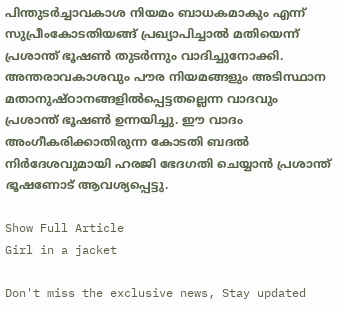പിന്തുടർച്ചാവകാശ നിയമം ബാധകമാകും എന്ന് സുപ്രീംകോടതിയങ്ങ് പ്രഖ്യാപിച്ചാൽ മതിയെന്ന് പ്രശാന്ത് ഭൂഷൺ തുടർന്നും വാദിച്ചുനോക്കി. അന്തരാവകാശവും പൗര നിയമങ്ങളും അടിസ്ഥാന മതാനുഷ്ഠാനങ്ങളിൽപ്പെട്ടതല്ലെന്ന വാദവും പ്രശാന്ത് ഭൂഷൺ ഉന്നയിച്ചു. ഈ വാദം അംഗീകരിക്കാതിരുന്ന കോടതി ബദൽ നിർദേശവുമായി ഹരജി ഭേദഗതി ചെയ്യാൻ പ്രശാന്ത് ഭൂഷണോട് ആവശ്യപ്പെട്ടു.

Show Full Article
Girl in a jacket

Don't miss the exclusive news, Stay updated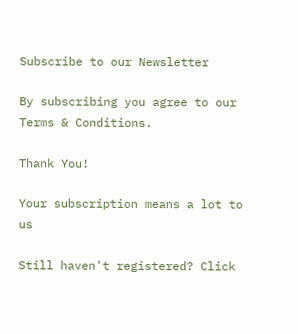Subscribe to our Newsletter

By subscribing you agree to our Terms & Conditions.

Thank You!

Your subscription means a lot to us

Still haven't registered? Click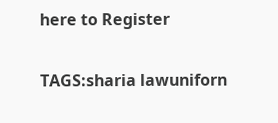here to Register

TAGS:sharia lawuniforn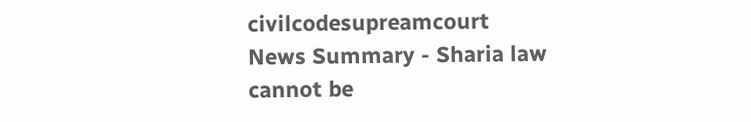civilcodesupreamcourt
News Summary - Sharia law cannot be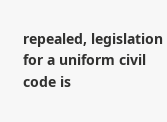repealed, legislation for a uniform civil code is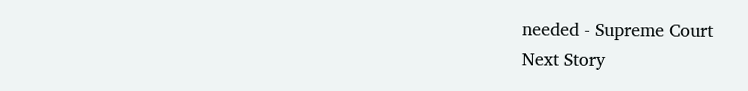needed - Supreme Court
Next Story